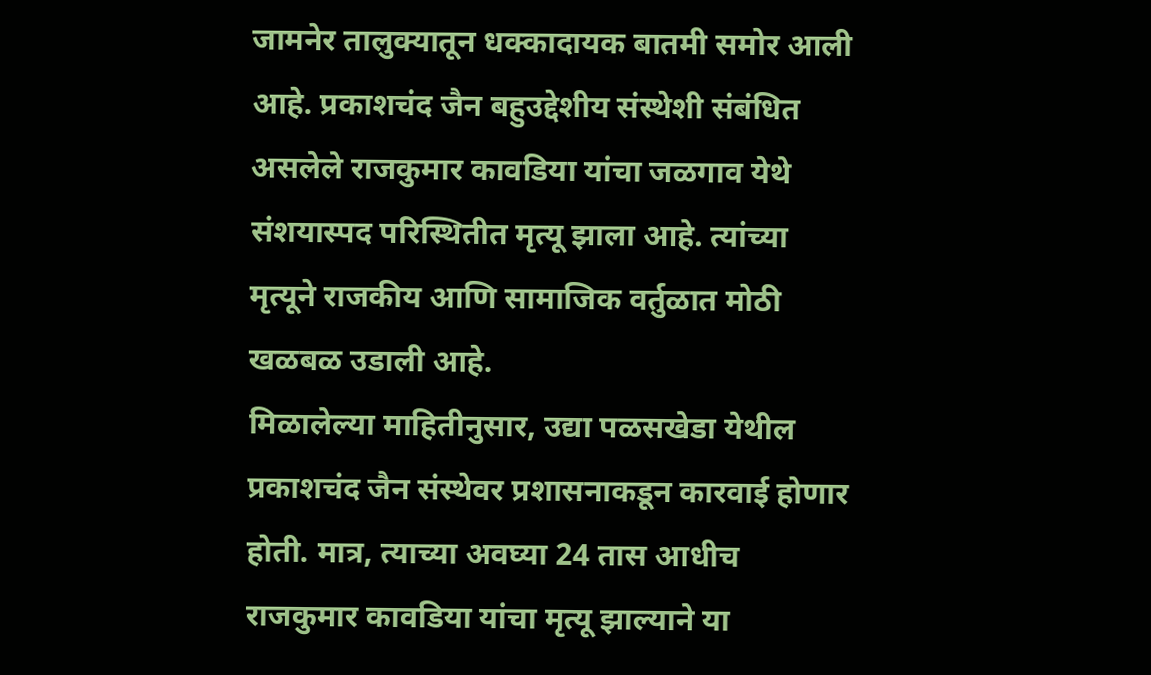जामनेर तालुक्यातून धक्कादायक बातमी समोर आली आहे. प्रकाशचंद जैन बहुउद्देशीय संस्थेशी संबंधित असलेले राजकुमार कावडिया यांचा जळगाव येथे संशयास्पद परिस्थितीत मृत्यू झाला आहे. त्यांच्या मृत्यूने राजकीय आणि सामाजिक वर्तुळात मोठी खळबळ उडाली आहे.
मिळालेल्या माहितीनुसार, उद्या पळसखेडा येथील प्रकाशचंद जैन संस्थेवर प्रशासनाकडून कारवाई होणार होती. मात्र, त्याच्या अवघ्या 24 तास आधीच राजकुमार कावडिया यांचा मृत्यू झाल्याने या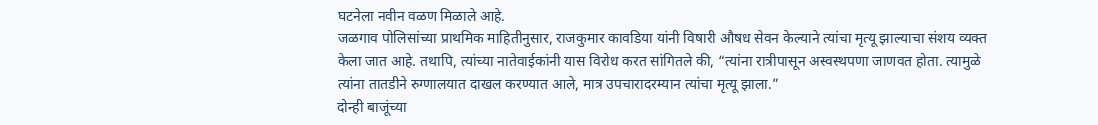घटनेला नवीन वळण मिळाले आहे.
जळगाव पोलिसांच्या प्राथमिक माहितीनुसार, राजकुमार कावडिया यांनी विषारी औषध सेवन केल्याने त्यांचा मृत्यू झाल्याचा संशय व्यक्त केला जात आहे. तथापि, त्यांच्या नातेवाईकांनी यास विरोध करत सांगितले की, “त्यांना रात्रीपासून अस्वस्थपणा जाणवत होता. त्यामुळे त्यांना तातडीने रुग्णालयात दाखल करण्यात आले, मात्र उपचारादरम्यान त्यांचा मृत्यू झाला.”
दोन्ही बाजूंच्या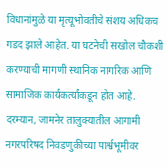विधानांमुळे या मृत्यूभोवतीचे संशय अधिकच गडद झाले आहेत. या घटनेची सखोल चौकशी करण्याची मागणी स्थानिक नागरिक आणि सामाजिक कार्यकर्त्यांकडून होत आहे.
दरम्यान, जामनेर तालुक्यातील आगामी नगरपरिषद निवडणुकीच्या पार्श्वभूमीवर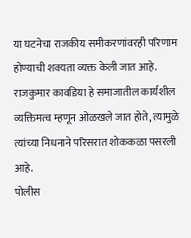या घटनेचा राजकीय समीकरणांवरही परिणाम होण्याची शक्यता व्यक्त केली जात आहे. राजकुमार कावडिया हे समाजातील कार्यशील व्यक्तिमत्व म्हणून ओळखले जात होते, त्यामुळे त्यांच्या निधनाने परिसरात शोककळा पसरली आहे.
पोलीस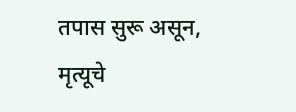तपास सुरू असून, मृत्यूचे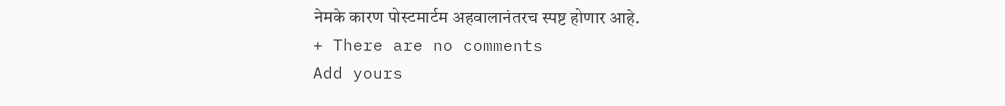नेमके कारण पोस्टमार्टम अहवालानंतरच स्पष्ट होणार आहे.
+ There are no comments
Add yours